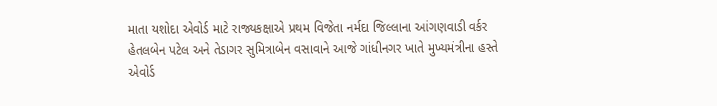માતા યશોદા એવોર્ડ માટે રાજ્યકક્ષાએ પ્રથમ વિજેતા નર્મદા જિલ્લાના આંગણવાડી વર્કર હેતલબેન પટેલ અને તેડાગર સુમિત્રાબેન વસાવાને આજે ગાંધીનગર ખાતે મુખ્યમંત્રીના હસ્તે એવોર્ડ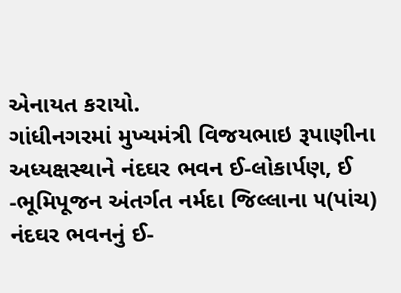એનાયત કરાયો.
ગાંધીનગરમાં મુખ્યમંત્રી વિજયભાઇ રૂપાણીના અધ્યક્ષસ્થાને નંદઘર ભવન ઈ-લોકાર્પણ, ઈ -ભૂમિપૂજન અંતર્ગત નર્મદા જિલ્લાના ૫(પાંચ) નંદઘર ભવનનું ઈ-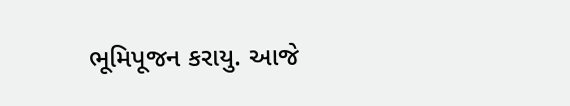ભૂમિપૂજન કરાયુ. આજે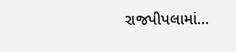રાજપીપલામાં…